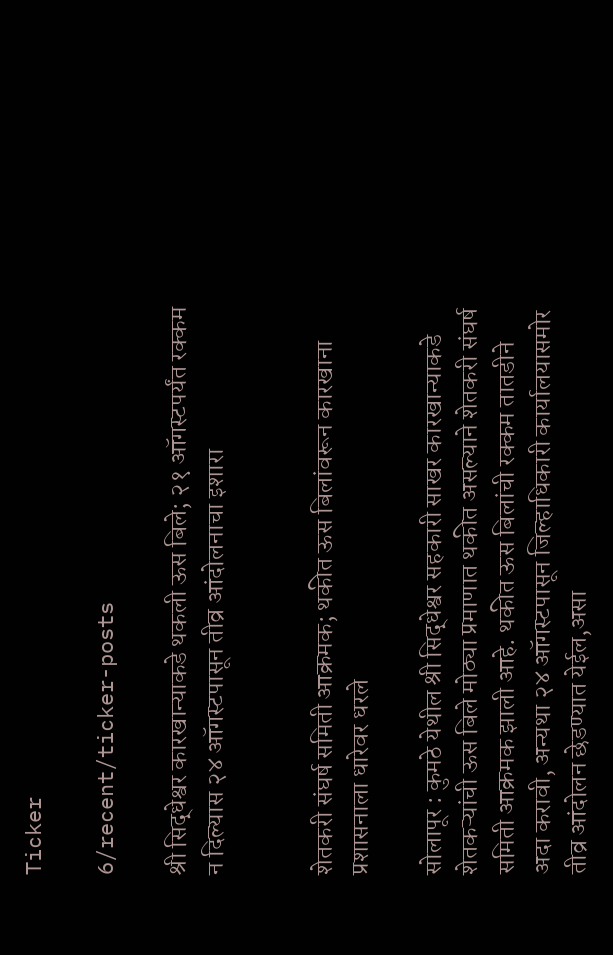Ticker

6/recent/ticker-posts

श्री सिद्धेश्वर कारखान्याकडे थकली ऊस बिले; २१ ऑगस्टपर्यंत रक्कम न दिल्यास २४ ऑगस्टपासून तीव्र आंदोलनाचा इशारा


शेतकरी संघर्ष समिती आक्रमक; थकीत ऊस बिलांवरून कारखाना प्रशासनाला धारेवर धरले

सोलापूर : कुमठे येथील श्री सिद्धेश्वर सहकारी साखर कारखान्याकडे शेतकऱ्यांची ऊस बिले मोठ्या प्रमाणात थकीत असल्याने शेतकरी संघर्ष समिती आक्रमक झाली आहे. थकीत ऊस बिलांची रक्कम तातडीने अदा करावी, अन्यथा २४ ऑगस्टपासून जिल्हाधिकारी कार्यालयासमोर तीव्र आंदोलन छेडण्यात येईल,असा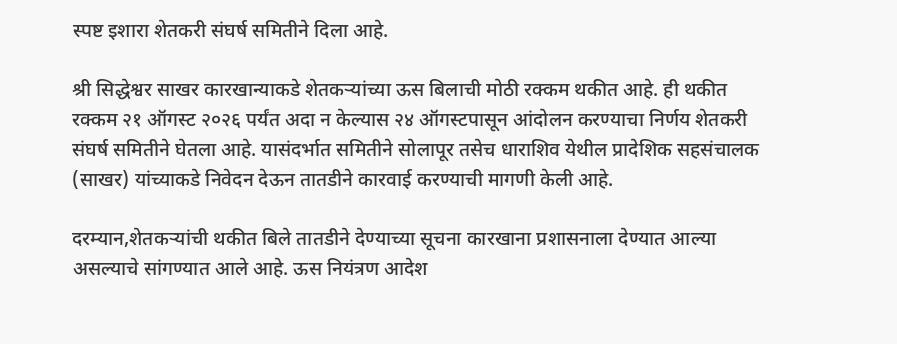स्पष्ट इशारा शेतकरी संघर्ष समितीने दिला आहे.

श्री सिद्धेश्वर साखर कारखान्याकडे शेतकऱ्यांच्या ऊस बिलाची मोठी रक्कम थकीत आहे. ही थकीत रक्कम २१ ऑगस्ट २०२६ पर्यंत अदा न केल्यास २४ ऑगस्टपासून आंदोलन करण्याचा निर्णय शेतकरी संघर्ष समितीने घेतला आहे. यासंदर्भात समितीने सोलापूर तसेच धाराशिव येथील प्रादेशिक सहसंचालक (साखर) यांच्याकडे निवेदन देऊन तातडीने कारवाई करण्याची मागणी केली आहे.

दरम्यान,शेतकऱ्यांची थकीत बिले तातडीने देण्याच्या सूचना कारखाना प्रशासनाला देण्यात आल्या असल्याचे सांगण्यात आले आहे. ऊस नियंत्रण आदेश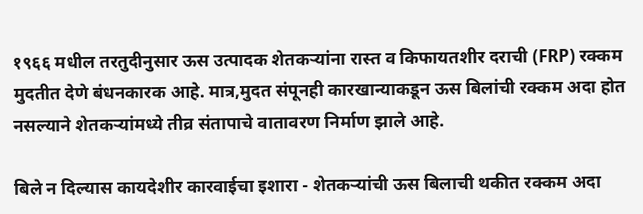१९६६ मधील तरतुदीनुसार ऊस उत्पादक शेतकऱ्यांना रास्त व किफायतशीर दराची (FRP) रक्कम मुदतीत देणे बंधनकारक आहे. मात्र,मुदत संपूनही कारखान्याकडून ऊस बिलांची रक्कम अदा होत नसल्याने शेतकऱ्यांमध्ये तीव्र संतापाचे वातावरण निर्माण झाले आहे.

बिले न दिल्यास कायदेशीर कारवाईचा इशारा - शेतकऱ्यांची ऊस बिलाची थकीत रक्कम अदा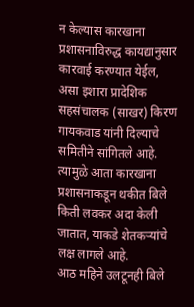न केल्यास कारखाना प्रशासनाविरुद्ध कायद्यानुसार कारवाई करण्यात येईल, असा इशारा प्रादेशिक सहसंचालक (साखर) किरण गायकवाड यांनी दिल्याचे समितीने सांगितले आहे. त्यामुळे आता कारखाना प्रशासनाकडून थकीत बिले किती लवकर अदा केली जातात, याकडे शेतकऱ्यांचे लक्ष लागले आहे.
आठ महिने उलटूनही बिले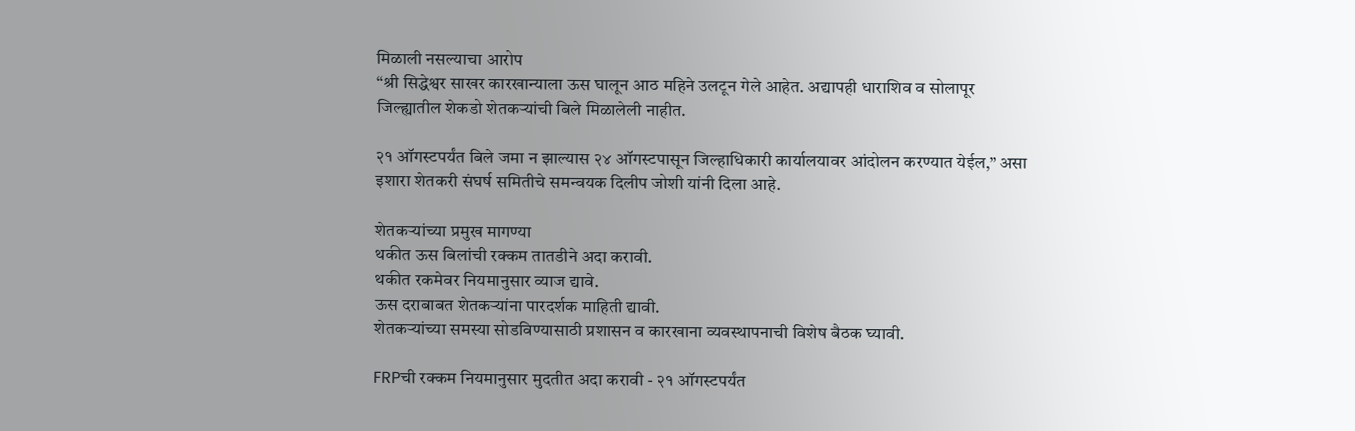मिळाली नसल्याचा आरोप
“श्री सिद्धेश्वर साखर कारखान्याला ऊस घालून आठ महिने उलटून गेले आहेत. अद्यापही धाराशिव व सोलापूर जिल्ह्यातील शेकडो शेतकऱ्यांची बिले मिळालेली नाहीत.

२१ ऑगस्टपर्यंत बिले जमा न झाल्यास २४ ऑगस्टपासून जिल्हाधिकारी कार्यालयावर आंदोलन करण्यात येईल,” असा इशारा शेतकरी संघर्ष समितीचे समन्वयक दिलीप जोशी यांनी दिला आहे.

शेतकऱ्यांच्या प्रमुख मागण्या
थकीत ऊस बिलांची रक्कम तातडीने अदा करावी.
थकीत रकमेवर नियमानुसार व्याज द्यावे.
ऊस दराबाबत शेतकऱ्यांना पारदर्शक माहिती द्यावी.
शेतकऱ्यांच्या समस्या सोडविण्यासाठी प्रशासन व कारखाना व्यवस्थापनाची विशेष बैठक घ्यावी.

FRPची रक्कम नियमानुसार मुदतीत अदा करावी - २१ ऑगस्टपर्यंत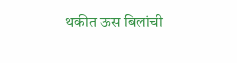थकीत ऊस बिलांची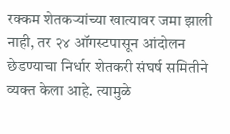रक्कम शेतकऱ्यांच्या खात्यावर जमा झाली नाही, तर २४ ऑगस्टपासून आंदोलन छेडण्याचा निर्धार शेतकरी संघर्ष समितीने व्यक्त केला आहे. त्यामुळे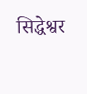सिद्धेश्वर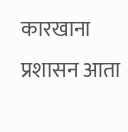कारखाना प्रशासन आता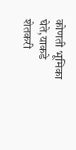कोणती भूमिका घेते,याकडे शेतकरी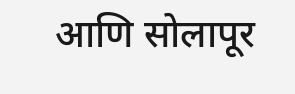आणि सोलापूर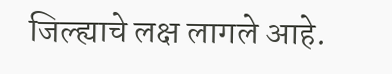जिल्ह्याचे लक्ष लागले आहे.